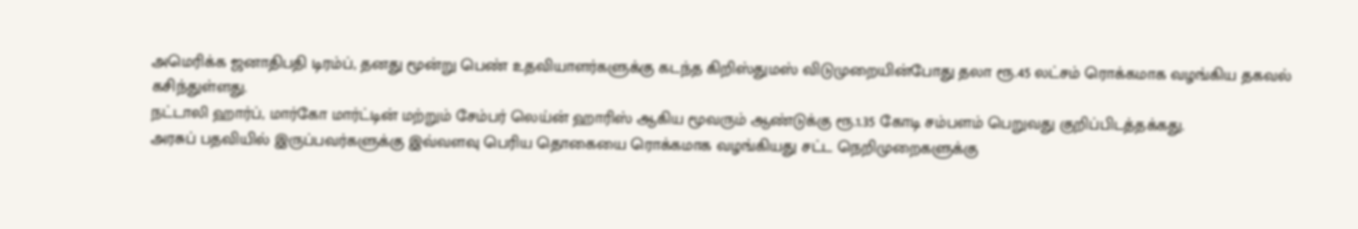அமெரிக்க ஜனாதிபதி டிரம்ப், தனது மூன்று பெண் உதவியாளர்களுக்கு கடந்த கிறிஸ்துமஸ் விடுமுறையின்போது தலா ரூ.45 லட்சம் ரொக்கமாக வழங்கிய தகவல் கசிந்துள்ளது.
நட்டாலி ஹார்ப், மார்கோ மார்ட்டின் மற்றும் சேம்பர் லெய்ன் ஹாரிஸ் ஆகிய மூவரும் ஆண்டுக்கு ரூ.1.35 கோடி சம்பளம் பெறுவது குறிப்பிடத்தக்கது.
அரசுப் பதவியில் இருப்பவர்களுக்கு இவ்வளவு பெரிய தொகையை ரொக்கமாக வழங்கியது சட்ட நெறிமுறைகளுக்கு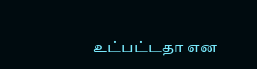உட்பட்டதா என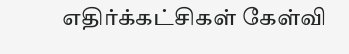எதிர்க்கட்சிகள் கேள்வி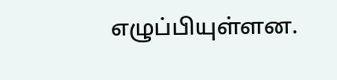எழுப்பியுள்ளன.